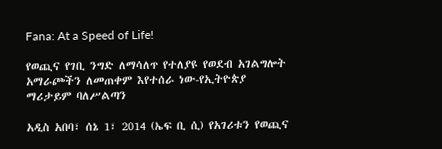Fana: At a Speed of Life!

የወጪና የገቢ ንግድ ለማሳለጥ የተለያዩ የወደብ አገልግሎት አማራጮችን ለመጠቀም እየተሰራ ነው-የኢትዮጵያ ማሪታይም ባለሥልጣን

አዲስ አበባ፣ ሰኔ 1፣ 2014 (ኤፍ ቢ ሲ) የአገሪቱን የወጪና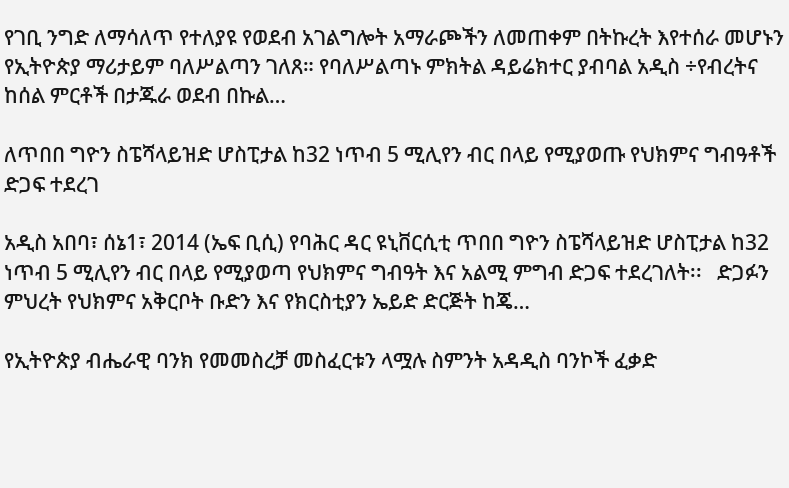የገቢ ንግድ ለማሳለጥ የተለያዩ የወደብ አገልግሎት አማራጮችን ለመጠቀም በትኩረት እየተሰራ መሆኑን የኢትዮጵያ ማሪታይም ባለሥልጣን ገለጸ። የባለሥልጣኑ ምክትል ዳይሬክተር ያብባል አዲስ ÷የብረትና ከሰል ምርቶች በታጁራ ወደብ በኩል…

ለጥበበ ግዮን ስፔሻላይዝድ ሆስፒታል ከ32 ነጥብ 5 ሚሊየን ብር በላይ የሚያወጡ የህክምና ግብዓቶች ድጋፍ ተደረገ

አዲስ አበባ፣ ሰኔ1፣ 2014 (ኤፍ ቢሲ) የባሕር ዳር ዩኒቨርሲቲ ጥበበ ግዮን ስፔሻላይዝድ ሆስፒታል ከ32 ነጥብ 5 ሚሊየን ብር በላይ የሚያወጣ የህክምና ግብዓት እና አልሚ ምግብ ድጋፍ ተደረገለት፡፡   ድጋፉን ምህረት የህክምና አቅርቦት ቡድን እና የክርስቲያን ኤይድ ድርጅት ከጄ…

የኢትዮጵያ ብሔራዊ ባንክ የመመስረቻ መስፈርቱን ላሟሉ ስምንት አዳዲስ ባንኮች ፈቃድ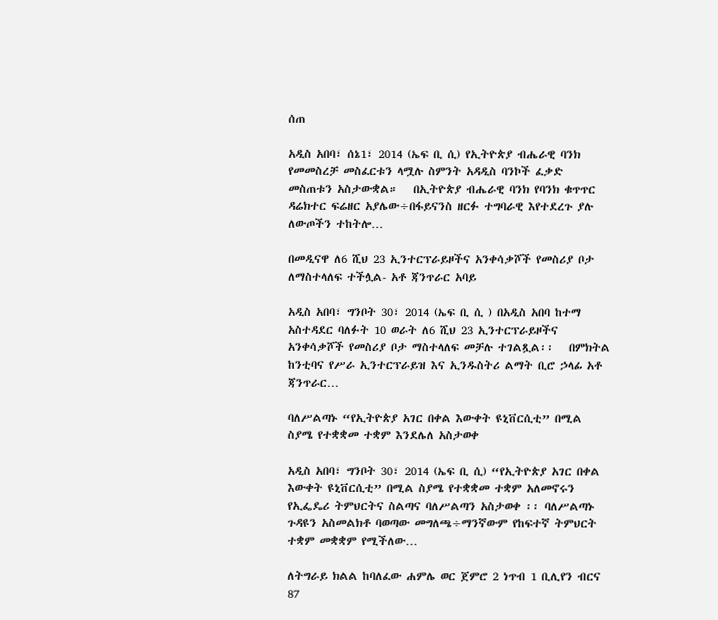ሰጠ

አዲስ አበባ፣ ሰኔ1፣ 2014 (ኤፍ ቢ ሲ) የኢትዮጵያ ብሔራዊ ባንክ የመመስረቻ መስፈርቱን ላሟሉ ስምንት አዳዲስ ባንኮች ፈቃድ መስጠቱን አስታውቋል።   በኢትዮጵያ ብሔራዊ ባንክ የባንክ ቁጥጥር ዳሬክተር ፍሬዘር አያሌው÷በፋይናንስ ዘርፉ ተግባራዊ እየተደረጉ ያሉ ለውጦችን ተከትሎ…

በመዲናዋ ለ6 ሺህ 23 ኢንተርፕራይዞችና አንቀሳቃሾች የመስሪያ ቦታ ለማስተላለፍ ተችሏል- አቶ ጃንጥራር አባይ

አዲስ አበባ፣ ግንቦት 30፣ 2014 (ኤፍ ቢ ሲ ) በአዲስ አበባ ከተማ አስተዳደር ባለፉት 10 ወራት ለ6 ሺህ 23 ኢንተርፕራይዞችና አንቀሳቃሾች የመስሪያ ቦታ ማስተላለፍ መቻሉ ተገልጿል፡፡   በምክትል ከንቲባና የሥራ ኢንተርፕራይዝ እና ኢንዱስትሪ ልማት ቢሮ ኃላፊ አቶ ጃንጥራር…

ባለሥልጣኑ “የኢትዮጵያ አገር በቀል እውቀት ዩኒቨርሲቲ” በሚል ስያሜ የተቋቋመ ተቋም እንደሌለ አስታወቀ

አዲስ አበባ፣ ግንቦት 30፣ 2014 (ኤፍ ቢ ሲ) “የኢትዮጵያ አገር በቀል እውቀት ዩኒቨርሲቲ” በሚል ስያሜ የተቋቋመ ተቋም አለመኖሩን የኢፌዴሪ ትምህርትና ስልጣና ባለሥልጣን አስታወቀ ፡፡ ባለሥልጣኑ ጉዳዩን አስመልክቶ ባወጣው መግለጫ÷ማንኛውም የከፍተኛ ትምህርት ተቋም መቋቋም የሚችለው…

ለትግራይ ክልል ከባለፈው ሐምሌ ወር ጀምሮ 2 ነጥብ 1 ቢሊየን ብርና 87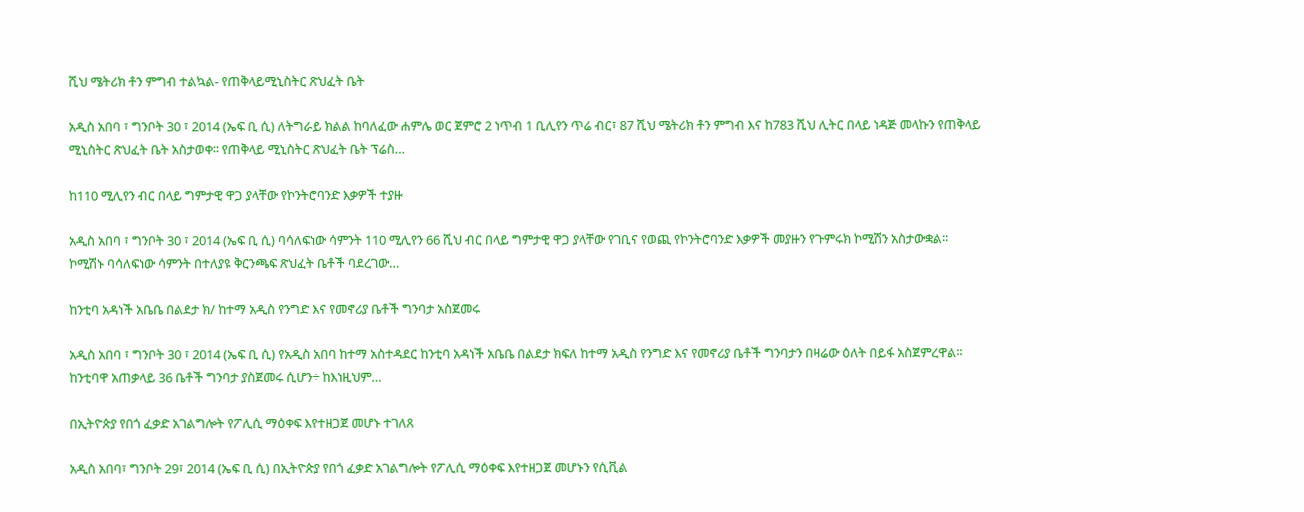ሺህ ሜትሪክ ቶን ምግብ ተልኳል- የጠቅላይሚኒስትር ጽህፈት ቤት

አዲስ አበባ ፣ ግንቦት 30 ፣ 2014 (ኤፍ ቢ ሲ) ለትግራይ ክልል ከባለፈው ሐምሌ ወር ጀምሮ 2 ነጥብ 1 ቢሊየን ጥሬ ብር፣ 87 ሺህ ሜትሪክ ቶን ምግብ እና ከ783 ሺህ ሊትር በላይ ነዳጅ መላኩን የጠቅላይ ሚኒስትር ጽህፈት ቤት አስታወቀ፡፡ የጠቅላይ ሚኒስትር ጽህፈት ቤት ፕሬስ…

ከ110 ሚሊየን ብር በላይ ግምታዊ ዋጋ ያላቸው የኮንትሮባንድ እቃዎች ተያዙ

አዲስ አበባ ፣ ግንቦት 30 ፣ 2014 (ኤፍ ቢ ሲ) ባሳለፍነው ሳምንት 110 ሚሊየን 66 ሺህ ብር በላይ ግምታዊ ዋጋ ያላቸው የገቢና የወጪ የኮንትሮባንድ እቃዎች መያዙን የጉምሩክ ኮሚሽን አስታውቋል፡፡   ኮሚሽኑ ባሳለፍነው ሳምንት በተለያዩ ቅርንጫፍ ጽህፈት ቤቶች ባደረገው…

ከንቲባ አዳነች አቤቤ በልደታ ክ/ ከተማ አዲስ የንግድ እና የመኖሪያ ቤቶች ግንባታ አስጀመሩ

አዲስ አበባ ፣ ግንቦት 30 ፣ 2014 (ኤፍ ቢ ሲ) የአዲስ አበባ ከተማ አስተዳደር ከንቲባ አዳነች አቤቤ በልደታ ክፍለ ከተማ አዲስ የንግድ እና የመኖሪያ ቤቶች ግንባታን በዛሬው ዕለት በይፋ አስጀምረዋል፡፡   ከንቲባዋ አጠቃላይ 36 ቤቶች ግንባታ ያስጀመሩ ሲሆን÷ ከእነዚህም…

በኢትዮጵያ የበጎ ፈቃድ አገልግሎት የፖሊሲ ማዕቀፍ እየተዘጋጀ መሆኑ ተገለጸ

አዲስ አበባ፣ ግንቦት 29፣ 2014 (ኤፍ ቢ ሲ) በኢትዮጵያ የበጎ ፈቃድ አገልግሎት የፖሊሲ ማዕቀፍ እየተዘጋጀ መሆኑን የሲቪል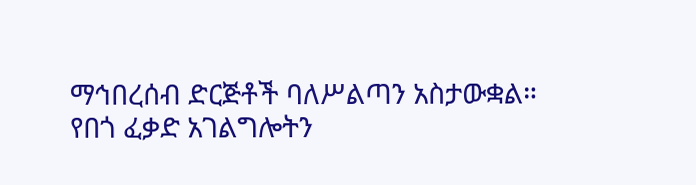ማኅበረሰብ ድርጅቶች ባለሥልጣን አስታውቋል።   የበጎ ፈቃድ አገልግሎትን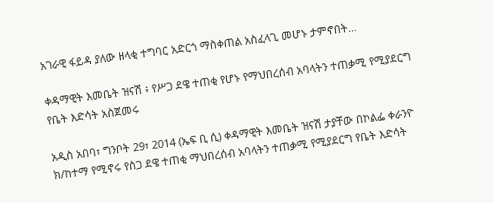አገራዊ ፋይዳ ያለው ዘላቂ ተግባር አድርጎ ማስቀጠል አስፈላጊ መሆኑ ታምኖበት…

ቀዳማዊት እመቤት ዝናሽ ፥ የሥጋ ደዌ ተጠቂ የሆኑ የማህበረሰብ አባላትን ተጠቃሚ የሚያደርግ የቤት እድሳት አስጀመሩ

አዲስ አበባ፣ ግንቦት 29፣ 2014 (ኤፍ ቢ ሲ) ቀዳማዊት እመቤት ዝናሽ ታያቸው በኮልፌ ቀራንዮ ክ/ከተማ የሚኖሩ የስጋ ደዌ ተጠቂ ማህበረሰብ አባላትን ተጠቃሚ የሚያደርግ የቤት እድሳት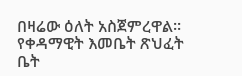በዛሬው ዕለት አስጀምረዋል፡፡ የቀዳማዊት እመቤት ጽህፈት ቤት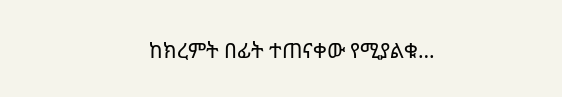ከክረምት በፊት ተጠናቀው የሚያልቁ…